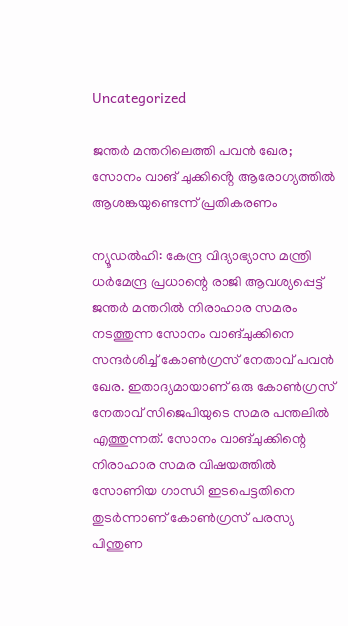Uncategorized

ജന്തർ മന്തറിലെത്തി പവൻ ഖേര; സോനം വാങ് ചുക്കിൻ്റെ ആരോഗ്യത്തിൽ ആശങ്കയുണ്ടെന്ന് പ്രതികരണം

ന്യൂഡല്‍ഹി: കേന്ദ്ര വിദ്യാഭ്യാസ മന്ത്രി ധര്‍മേന്ദ്ര പ്രധാന്റെ രാജി ആവശ്യപ്പെട്ട് ജന്തര്‍ മന്തറില്‍ നിരാഹാര സമരം നടത്തുന്ന സോനം വാങ്ചുക്കിനെ സന്ദര്‍ശിച്ച് കോണ്‍ഗ്രസ് നേതാവ് പവന്‍ ഖേര. ഇതാദ്യമായാണ് ഒരു കോണ്‍ഗ്രസ് നേതാവ് സിജെപിയുടെ സമര പന്തലില്‍ എത്തുന്നത്. സോനം വാങ്ചുക്കിന്റെ നിരാഹാര സമര വിഷയത്തില്‍ സോണിയ ഗാന്ധി ഇടപെട്ടതിനെ തുടര്‍ന്നാണ് കോണ്‍ഗ്രസ് പരസ്യ പിന്തുണ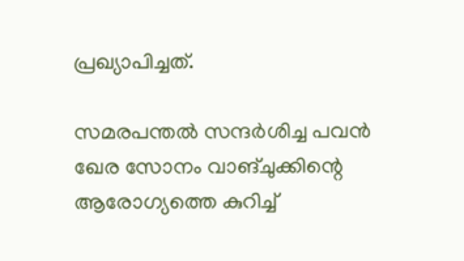പ്രഖ്യാപിച്ചത്.

സമരപന്തല്‍ സന്ദര്‍ശിച്ച പവന്‍ ഖേര സോനം വാങ്ചുക്കിന്റെ ആരോഗ്യത്തെ കുറിച്ച്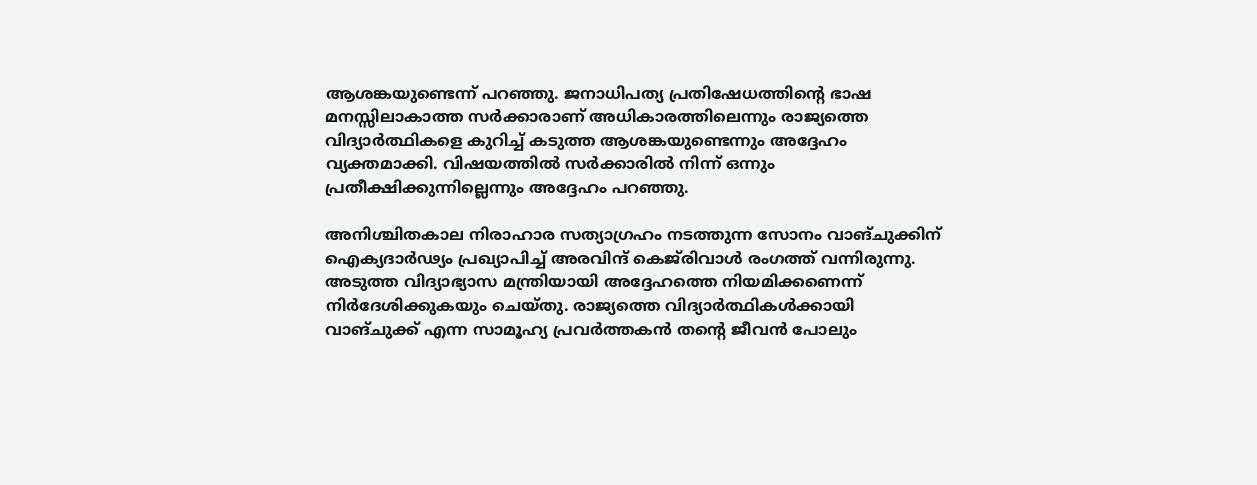ആശങ്കയുണ്ടെന്ന് പറഞ്ഞു. ജനാധിപത്യ പ്രതിഷേധത്തിന്റെ ഭാഷ മനസ്സിലാകാത്ത സര്‍ക്കാരാണ് അധികാരത്തിലെന്നും രാജ്യത്തെ വിദ്യാര്‍ത്ഥികളെ കുറിച്ച് കടുത്ത ആശങ്കയുണ്ടെന്നും അദ്ദേഹം വ്യക്തമാക്കി. വിഷയത്തില്‍ സര്‍ക്കാരില്‍ നിന്ന് ഒന്നും പ്രതീക്ഷിക്കുന്നില്ലെന്നും അദ്ദേഹം പറഞ്ഞു.

അനിശ്ചിതകാല നിരാഹാര സത്യാഗ്രഹം നടത്തുന്ന സോനം വാങ്ചുക്കിന് ഐക്യദാര്‍ഢ്യം പ്രഖ്യാപിച്ച് അരവിന്ദ് കെജ്‌രിവാള്‍ രംഗത്ത് വന്നിരുന്നു. അടുത്ത വിദ്യാഭ്യാസ മന്ത്രിയായി അദ്ദേഹത്തെ നിയമിക്കണെന്ന് നിര്‍ദേശിക്കുകയും ചെയ്തു. രാജ്യത്തെ വിദ്യാര്‍ത്ഥികള്‍ക്കായി വാങ്ചുക്ക് എന്ന സാമൂഹ്യ പ്രവര്‍ത്തകന്‍ തന്റെ ജീവന്‍ പോലും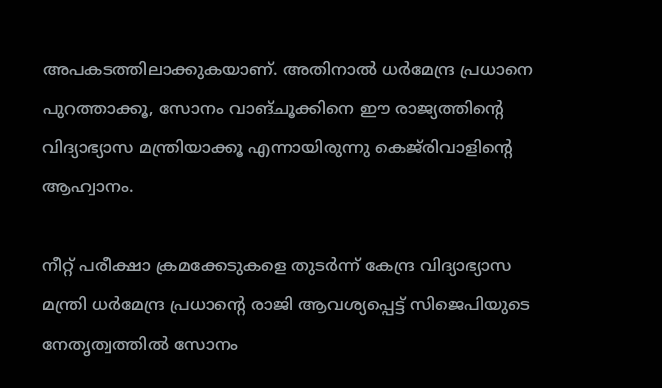അപകടത്തിലാക്കുകയാണ്. അതിനാല്‍ ധര്‍മേന്ദ്ര പ്രധാനെ പുറത്താക്കൂ, സോനം വാങ്ചൂക്കിനെ ഈ രാജ്യത്തിന്റെ വിദ്യാഭ്യാസ മന്ത്രിയാക്കൂ എന്നായിരുന്നു കെജ്‌രിവാളിൻ്റെ ആഹ്വാനം.

നീറ്റ് പരീക്ഷാ ക്രമക്കേടുകളെ തുടര്‍ന്ന് കേന്ദ്ര വിദ്യാഭ്യാസ മന്ത്രി ധര്‍മേന്ദ്ര പ്രധാന്റെ രാജി ആവശ്യപ്പെട്ട് സിജെപിയുടെ നേതൃത്വത്തില്‍ സോനം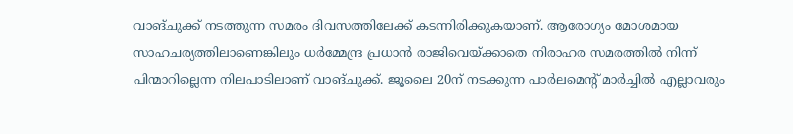വാങ്ചുക്ക് നടത്തുന്ന സമരം ദിവസത്തിലേക്ക് കടന്നിരിക്കുകയാണ്. ആരോഗ്യം മോശമായ സാഹചര്യത്തിലാണെങ്കിലും ധര്‍മ്മേന്ദ്ര പ്രധാന്‍ രാജിവെയ്ക്കാതെ നിരാഹര സമരത്തില്‍ നിന്ന് പിന്മാറില്ലെന്ന നിലപാടിലാണ് വാങ്ചുക്ക്. ജൂലൈ 20ന് നടക്കുന്ന പാര്‍ലമെന്റ് മാര്‍ച്ചില്‍ എല്ലാവരും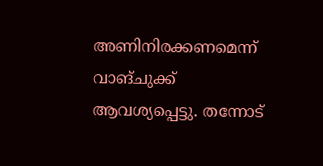അണിനിരക്കണമെന്ന് വാങ്ചുക്ക് ആവശ്യപ്പെട്ടു. തന്നോട്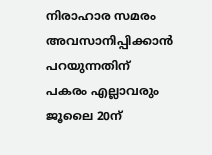നിരാഹാര സമരം അവസാനിപ്പിക്കാന്‍ പറയുന്നതിന് പകരം എല്ലാവരും ജൂലൈ 20ന്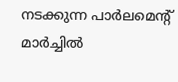നടക്കുന്ന പാര്‍ലമെന്റ് മാര്‍ച്ചില്‍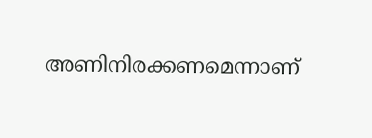അണിനിരക്കണമെന്നാണ്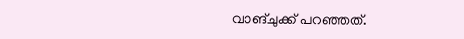വാങ്ചുക്ക് പറഞ്ഞത്.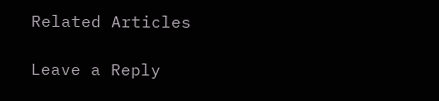Related Articles

Leave a Reply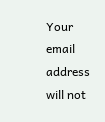Your email address will not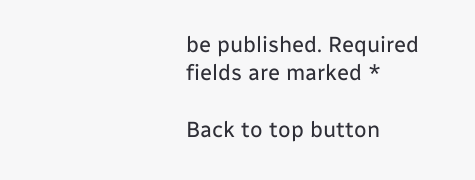be published. Required fields are marked *

Back to top button